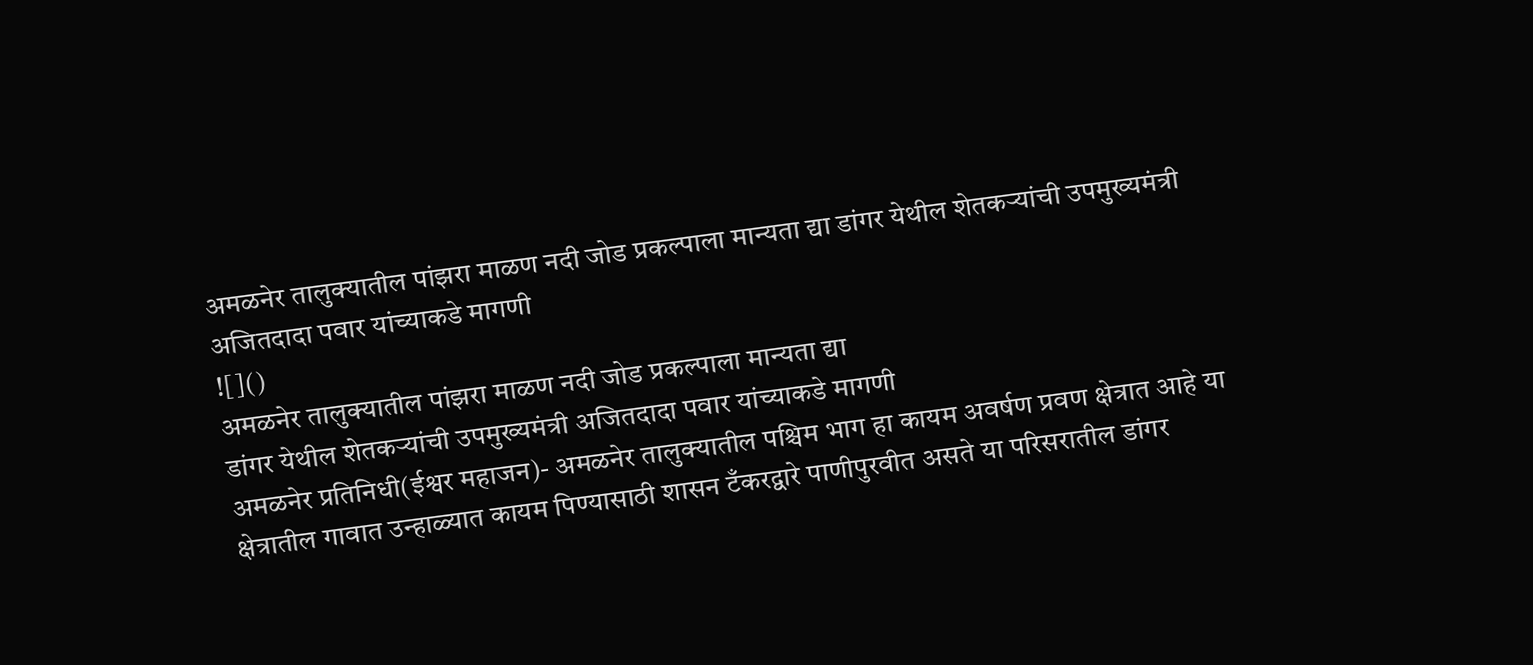अमळनेर तालुक्यातील पांझरा माळण नदी जोड प्रकल्पाला मान्यता द्या डांगर येथील शेतकऱ्यांची उपमुख्यमंत्री अजितदादा पवार यांच्याकडे मागणी
![]()
अमळनेर तालुक्यातील पांझरा माळण नदी जोड प्रकल्पाला मान्यता द्या
डांगर येथील शेतकऱ्यांची उपमुख्यमंत्री अजितदादा पवार यांच्याकडे मागणी
अमळनेर प्रतिनिधी(ईश्वर महाजन)- अमळनेर तालुक्यातील पश्चिम भाग हा कायम अवर्षण प्रवण क्षेत्रात आहे या क्षेत्रातील गावात उन्हाळ्यात कायम पिण्यासाठी शासन टँकरद्वारे पाणीपुरवीत असते या परिसरातील डांगर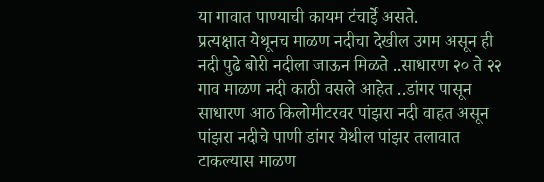या गावात पाण्याची कायम टंचाईे असते.
प्रत्यक्षात येथूनच माळण नदीचा देखील उगम असून ही नदी पुढे बोरी नदीला जाऊन मिळते ..साधारण २० ते २२ गाव माळण नदी काठी वसले आहेत ..डांगर पासून साधारण आठ किलोमीटरवर पांझरा नदी वाहत असून पांझरा नदीचे पाणी डांगर येथील पांझर तलावात टाकल्यास माळण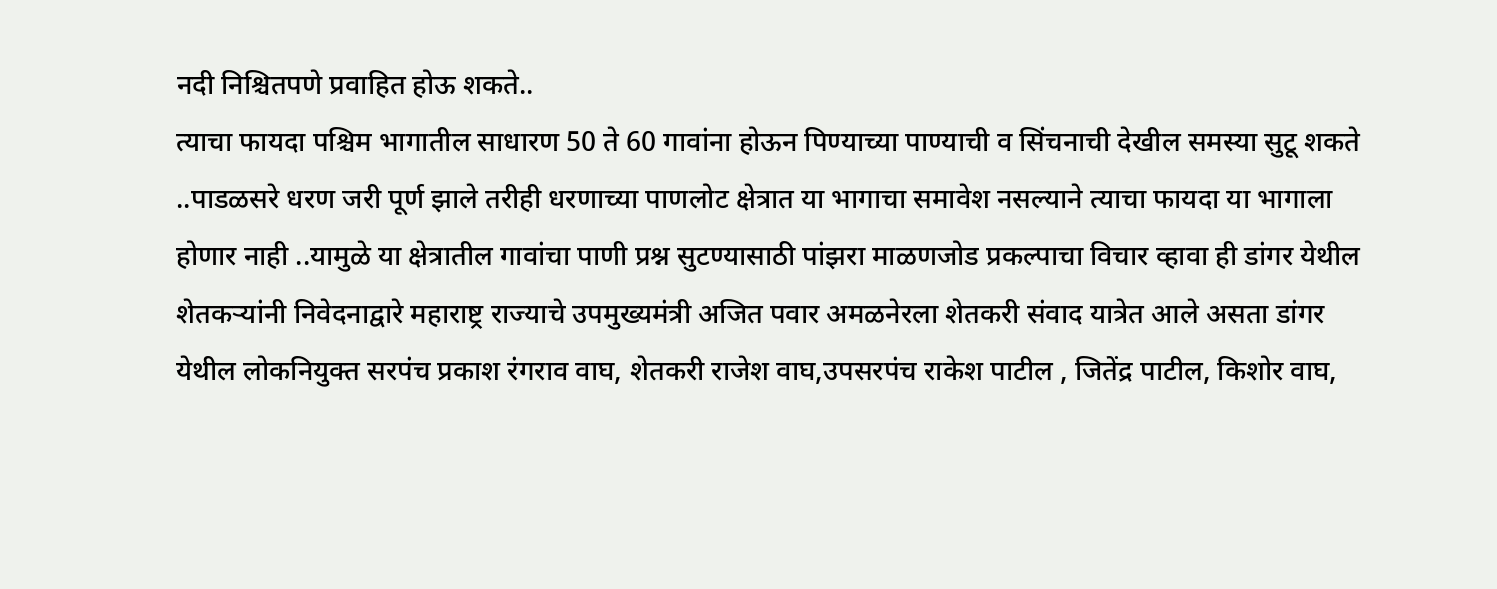नदी निश्चितपणे प्रवाहित होऊ शकते..
त्याचा फायदा पश्चिम भागातील साधारण 50 ते 60 गावांना होऊन पिण्याच्या पाण्याची व सिंचनाची देखील समस्या सुटू शकते ..पाडळसरे धरण जरी पूर्ण झाले तरीही धरणाच्या पाणलोट क्षेत्रात या भागाचा समावेश नसल्याने त्याचा फायदा या भागाला होणार नाही ..यामुळे या क्षेत्रातील गावांचा पाणी प्रश्न सुटण्यासाठी पांझरा माळणजोड प्रकल्पाचा विचार व्हावा ही डांगर येथील शेतकऱ्यांनी निवेदनाद्वारे महाराष्ट्र राज्याचे उपमुख्यमंत्री अजित पवार अमळनेरला शेतकरी संवाद यात्रेत आले असता डांगर येथील लोकनियुक्त सरपंच प्रकाश रंगराव वाघ, शेतकरी राजेश वाघ,उपसरपंच राकेश पाटील , जितेंद्र पाटील, किशोर वाघ,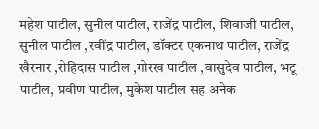महेश पाटील, सुनील पाटील, राजेंद्र पाटील, शिवाजी पाटील, सुनील पाटील ,रवींद्र पाटील, डॉक्टर एकनाथ पाटील, राजेंद्र खैरनार ,रोहिदास पाटील ,गोरख पाटील ,वासुदेव पाटील, भटू पाटील, प्रवीण पाटील, मुकेश पाटील सह अनेक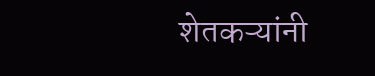शेतकऱ्यांनी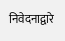निवेदनाद्वारे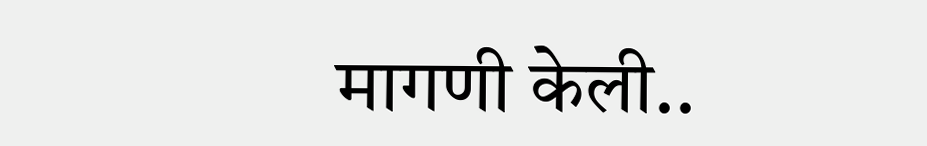मागणी केली..